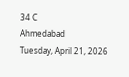34 C
Ahmedabad
Tuesday, April 21, 2026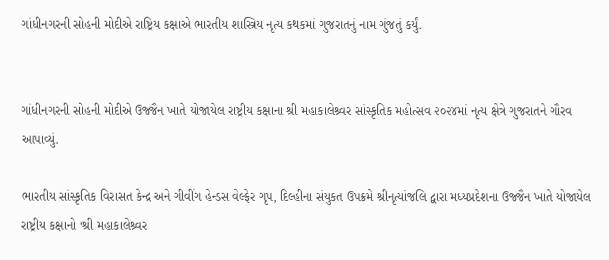ગાંધીનગરની સોહની મોદીએ રાષ્ટ્રિય કક્ષાએ ભારતીય શાસ્ત્રિય નૃત્ય કથકમાં ગુજરાતનું નામ ગુંજતું કર્યું.


ગાંધીનગરની સોહની મોદીએ ઉજ્જૈન ખાતે યોજાયેલ રાષ્ટ્રીય કક્ષાના શ્રી મહાકાલેશ્ર્વર સાંસ્કૃતિક મહોત્સવ ૨૦૨૪માં નૃત્ય ક્ષેત્રે ગુજરાતને ગૌરવ આપાવ્યું.

ભારતીય સાંસ્કૃતિક વિરાસત કેન્દ્ર અને ગીવીંગ હેન્ડસ વેલ્ફેર ગૃપ, દિલ્હીના સંયુકત ઉપક્રમે શ્રીનૃત્યાંજલિ દ્વારા મધ્યપ્રદેશના ઉજ્જૈન ખાતે યોજાયેલ રાષ્ટ્રીય કક્ષાનો ‘શ્રી મહાકાલેશ્ર્વર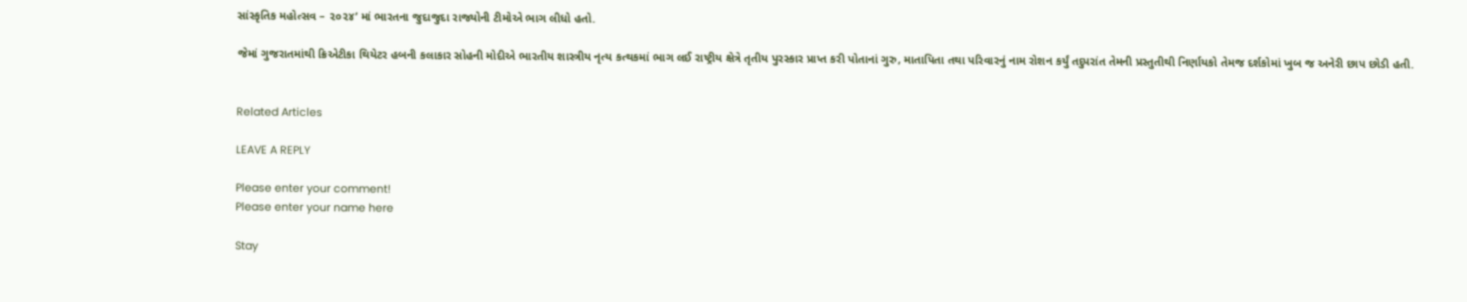સાંસ્કૃતિક મહોત્સવ – ૨૦૨૪’ માં ભારતના જુદાજુદા રાજ્યોની ટીમોએ ભાગ લીધો હતો.

જેમાં ગુજરાતમાંથી ક્રિએટીકા થિયેટર હબની કલાકાર સોહની મોદીએ ભારતીય શાસ્ત્રીય નૃત્ય કત્થકમાં ભાગ લઈ રાષ્ટ્રીય ક્ષેત્રે તૃતીય પુરસ્કાર પ્રાપ્ત કરી પોતાનાં ગુરુ, માતાપિતા તથા પરિવારનું નામ રોશન કર્યું તદુપરાંત તેમની પ્રસ્તુતીથી નિર્ણાયકો તેમજ દર્શકોમાં ખુબ જ અનેરી છાપ છોડી હતી.


Related Articles

LEAVE A REPLY

Please enter your comment!
Please enter your name here

Stay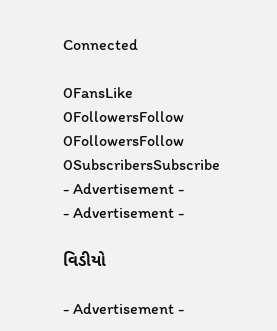Connected

0FansLike
0FollowersFollow
0FollowersFollow
0SubscribersSubscribe
- Advertisement -
- Advertisement -

વિડીયો

- Advertisement -